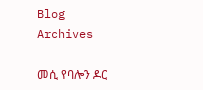Blog Archives

መሲ የባሎን ዶር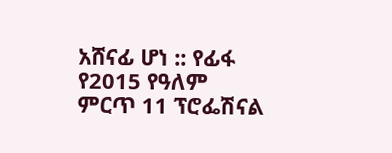አሸናፊ ሆነ :: የፊፋ የ2015 የዓለም ምርጥ 11 ፕሮፌሽናል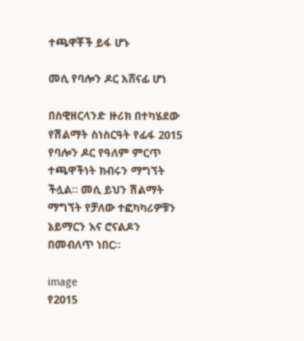ተጫዋቾች ይፋ ሆኑ

መሲ የባሎን ዶር አሸናፊ ሆነ

በስዊዘርላንድ ዙሪክ በተካሄደው የሽልማት ስነስርዓት የፊፋ 2015 የባሎን ዶር የዓለም ምርጥ ተጫዋችነት ክብሩን ማግኘት ችሏል። መሲ ይህን ሽልማት ማግኘት የቻለው ተፎካካሪዎቹን ኔይማርን እና ሮናልዶን በመብለጥ ነበር።

image
የ2015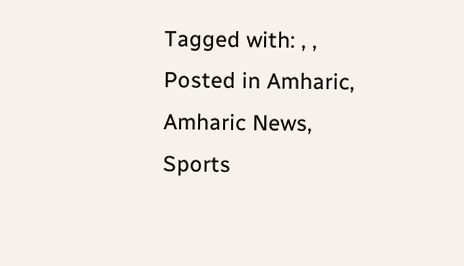Tagged with: , ,
Posted in Amharic, Amharic News, Sports